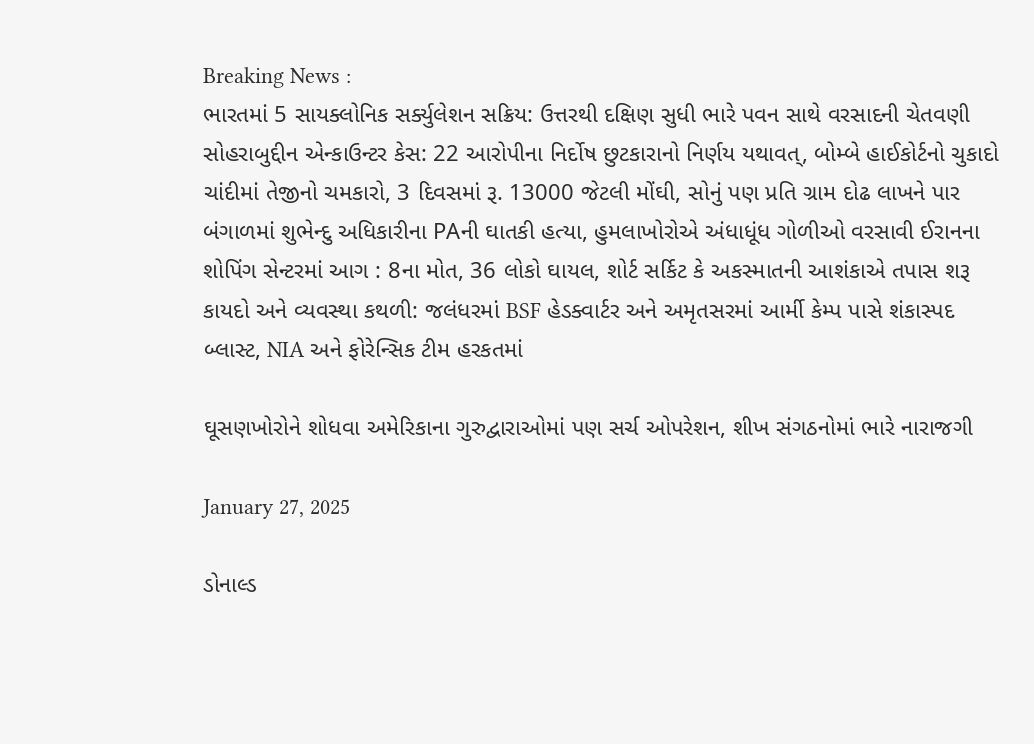Breaking News :
ભારતમાં 5 સાયક્લોનિક સર્ક્યુલેશન સક્રિય: ઉત્તરથી દક્ષિણ સુધી ભારે પવન સાથે વરસાદની ચેતવણી સોહરાબુદ્દીન એન્કાઉન્ટર કેસ: 22 આરોપીના નિર્દોષ છુટકારાનો નિર્ણય યથાવત્, બોમ્બે હાઈકોર્ટનો ચુકાદો ચાંદીમાં તેજીનો ચમકારો, 3 દિવસમાં રૂ. 13000 જેટલી મોંઘી, સોનું પણ પ્રતિ ગ્રામ દોઢ લાખને પાર બંગાળમાં શુભેન્દુ અધિકારીના PAની ઘાતકી હત્યા, હુમલાખોરોએ અંધાધૂંધ ગોળીઓ વરસાવી ઈરાનના શોપિંગ સેન્ટરમાં આગ : 8ના મોત, 36 લોકો ઘાયલ, શોર્ટ સર્કિટ કે અકસ્માતની આશંકાએ તપાસ શરૂ કાયદો અને વ્યવસ્થા કથળી: જલંધરમાં BSF હેડક્વાર્ટર અને અમૃતસરમાં આર્મી કેમ્પ પાસે શંકાસ્પદ બ્લાસ્ટ, NIA અને ફોરેન્સિક ટીમ હરકતમાં

ઘૂસણખોરોને શોધવા અમેરિકાના ગુરુદ્વારાઓમાં પણ સર્ચ ઓપરેશન, શીખ સંગઠનોમાં ભારે નારાજગી

January 27, 2025

ડોનાલ્ડ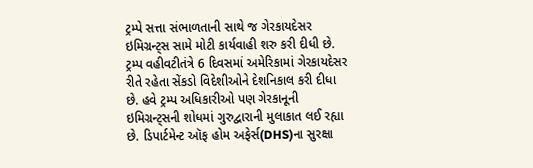ટ્રમ્પે સત્તા સંભાળતાની સાથે જ ગેરકાયદેસર ઇમિગ્રન્ટ્સ સામે મોટી કાર્યવાહી શરુ કરી દીધી છે. ટ્રમ્પ વહીવટીતંત્રે 6 દિવસમાં અમેરિકામાં ગેરકાયદેસર રીતે રહેતા સેંકડો વિદેશીઓને દેશનિકાલ કરી દીધા છે. હવે ટ્રમ્પ અધિકારીઓ પણ ગેરકાનૂની ઇમિગ્રન્ટ્સની શોધમાં ગુરુદ્વારાની મુલાકાત લઈ રહ્યા છે. ડિપાર્ટમેન્ટ ઑફ હોમ અફેર્સ(DHS)ના સુરક્ષા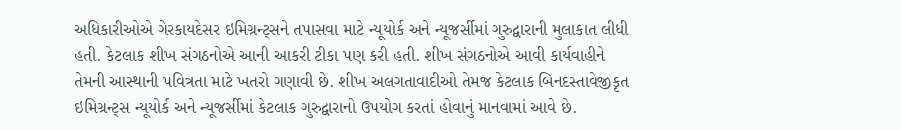અધિકારીઓએ ગેરકાયદેસર ઇમિગ્રન્ટ્સને તપાસવા માટે ન્યૂયોર્ક અને ન્યૂજર્સીમાં ગુરુદ્વારાની મુલાકાત લીધી હતી. કેટલાક શીખ સંગઠનોએ આની આકરી ટીકા પણ કરી હતી. શીખ સંગઠનોએ આવી કાર્યવાહીને તેમની આસ્થાની પવિત્રતા માટે ખતરો ગણાવી છે. શીખ અલગતાવાદીઓ તેમજ કેટલાક બિનદસ્તાવેજીકૃત ઇમિગ્રન્ટ્સ ન્યૂયોર્ક અને ન્યૂજર્સીમાં કેટલાક ગુરુદ્વારાનો ઉપયોગ કરતાં હોવાનું માનવામાં આવે છે.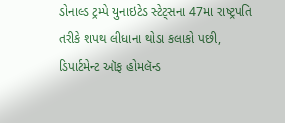ડોનાલ્ડ ટ્રમ્પે યુનાઇટેડ સ્ટેટ્સના 47મા રાષ્ટ્રપતિ તરીકે શપથ લીધાના થોડા કલાકો પછી, ડિપાર્ટમેન્ટ ઑફ હોમલૅન્ડ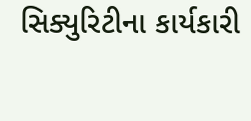સિક્યુરિટીના કાર્યકારી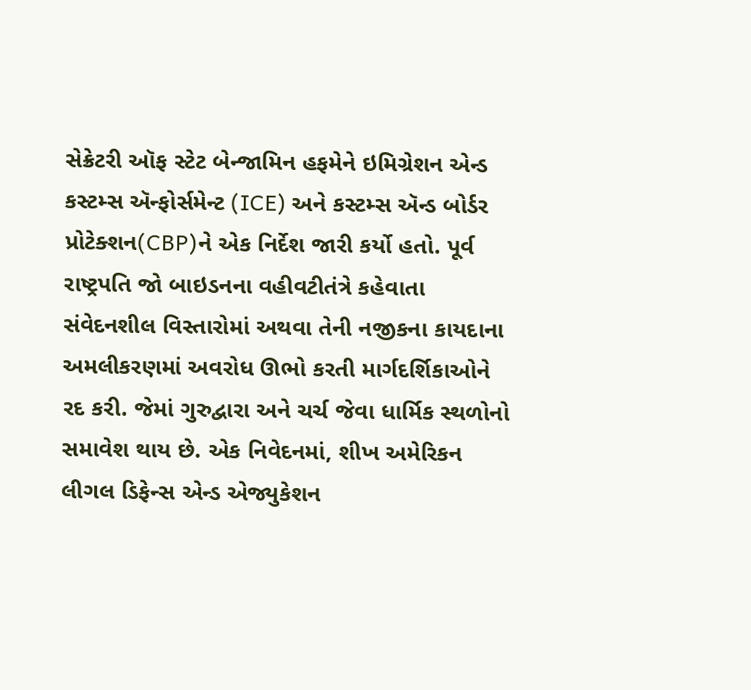સેક્રેટરી ઑફ સ્ટેટ બેન્જામિન હફમેને ઇમિગ્રેશન એન્ડ કસ્ટમ્સ ઍન્ફોર્સમેન્ટ (ICE) અને કસ્ટમ્સ ઍન્ડ બોર્ડર પ્રોટેક્શન(CBP)ને એક નિર્દેશ જારી કર્યો હતો. પૂર્વ રાષ્ટ્રપતિ જો બાઇડનના વહીવટીતંત્રે કહેવાતા સંવેદનશીલ વિસ્તારોમાં અથવા તેની નજીકના કાયદાના અમલીકરણમાં અવરોધ ઊભો કરતી માર્ગદર્શિકાઓને રદ કરી. જેમાં ગુરુદ્વારા અને ચર્ચ જેવા ધાર્મિક સ્થળોનો સમાવેશ થાય છે. એક નિવેદનમાં, શીખ અમેરિકન લીગલ ડિફેન્સ એન્ડ એજ્યુકેશન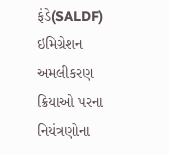ફંડે(SALDF) ઇમિગ્રેશન અમલીકરણ ક્રિયાઓ પરના નિયંત્રણોના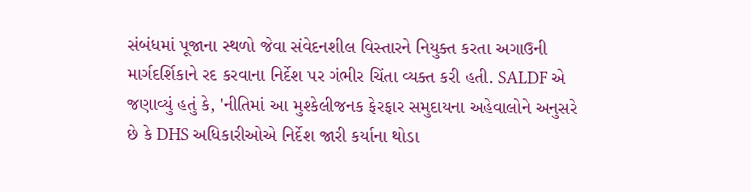સંબંધમાં પૂજાના સ્થળો જેવા સંવેદનશીલ વિસ્તારને નિયુક્ત કરતા અગાઉની માર્ગદર્શિકાને રદ કરવાના નિર્દેશ પર ગંભીર ચિંતા વ્યક્ત કરી હતી. SALDF એ જણાવ્યું હતું કે, 'નીતિમાં આ મુશ્કેલીજનક ફેરફાર સમુદાયના અહેવાલોને અનુસરે છે કે DHS અધિકારીઓએ નિર્દેશ જારી કર્યાના થોડા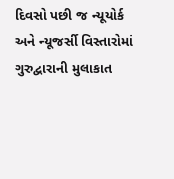દિવસો પછી જ ન્યૂયોર્ક અને ન્યૂજર્સી વિસ્તારોમાં ગુરુદ્વારાની મુલાકાત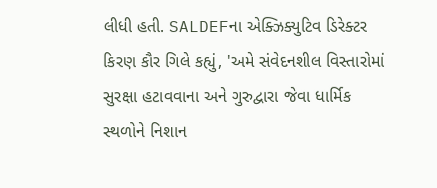લીધી હતી. SALDEFના એક્ઝિક્યુટિવ ડિરેક્ટર કિરણ કૌર ગિલે કહ્યું, 'અમે સંવેદનશીલ વિસ્તારોમાં સુરક્ષા હટાવવાના અને ગુરુદ્વારા જેવા ધાર્મિક સ્થળોને નિશાન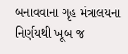બનાવવાના ગૃહ મંત્રાલયના નિર્ણયથી ખૂબ જ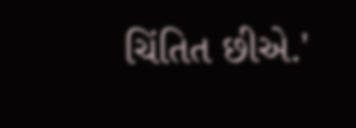ચિંતિત છીએ.'